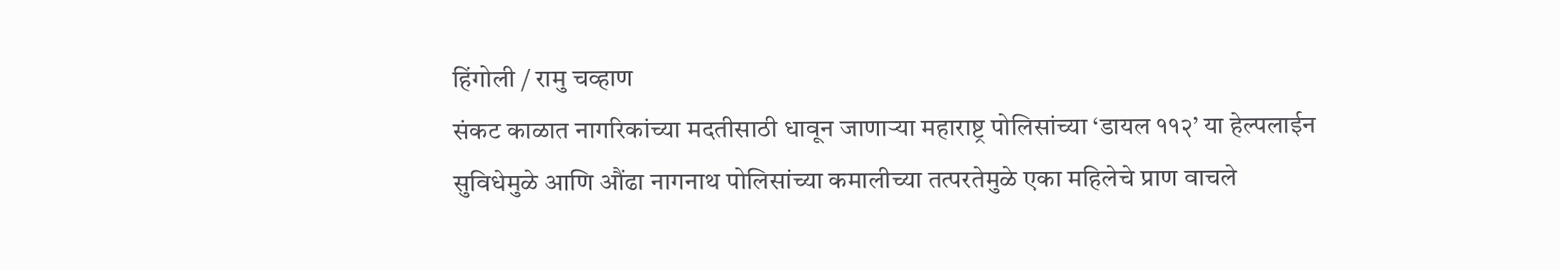हिंगोली / रामु चव्हाण
संकट काळात नागरिकांच्या मदतीसाठी धावून जाणाऱ्या महाराष्ट्र पोलिसांच्या ‘डायल ११२’ या हेल्पलाईन सुविधेमुळे आणि औंढा नागनाथ पोलिसांच्या कमालीच्या तत्परतेमुळे एका महिलेचे प्राण वाचले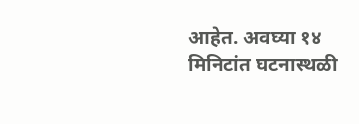आहेत. अवघ्या १४ मिनिटांत घटनास्थळी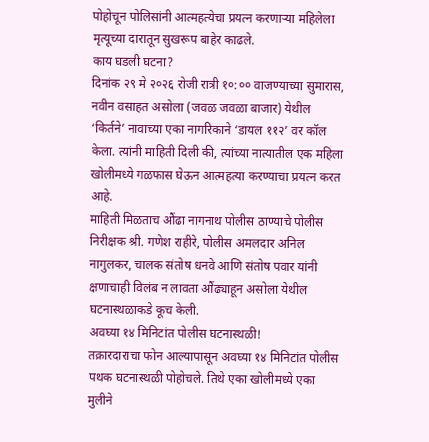पोहोचून पोलिसांनी आत्महत्येचा प्रयत्न करणाऱ्या महिलेला मृत्यूच्या दारातून सुखरूप बाहेर काढले.
काय घडली घटना?
दिनांक २९ मे २०२६ रोजी रात्री १०:०० वाजण्याच्या सुमारास, नवीन वसाहत असोला (जवळ जवळा बाजार) येथील ‘किर्तने’ नावाच्या एका नागरिकाने ‘डायल ११२’ वर कॉल केला. त्यांनी माहिती दिली की, त्यांच्या नात्यातील एक महिला खोलीमध्ये गळफास घेऊन आत्महत्या करण्याचा प्रयत्न करत आहे.
माहिती मिळताच औंढा नागनाथ पोलीस ठाण्याचे पोलीस निरीक्षक श्री. गणेश राहीरे, पोलीस अमलदार अनिल नागुलकर, चालक संतोष धनवे आणि संतोष पवार यांनी क्षणाचाही विलंब न लावता औंढ्याहून असोला येथील घटनास्थळाकडे कूच केली.
अवघ्या १४ मिनिटांत पोलीस घटनास्थळी!
तक्रारदाराचा फोन आल्यापासून अवघ्या १४ मिनिटांत पोलीस पथक घटनास्थळी पोहोचले. तिथे एका खोलीमध्ये एका मुलीने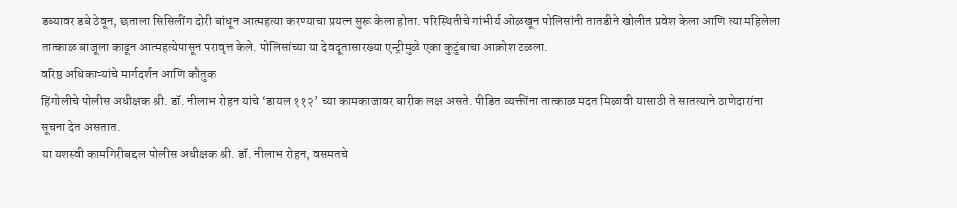डब्यावर डबे ठेवून, छताला सिसिलींग दोरी बांधून आत्महत्या करण्याचा प्रयत्न सुरू केला होता. परिस्थितीचे गांभीर्य ओळखून पोलिसांनी तातडीने खोलीत प्रवेश केला आणि त्या महिलेला तात्काळ बाजूला काढून आत्महत्येपासून परावृत्त केले. पोलिसांच्या या देवदूतासारख्या एन्ट्रीमुळे एका कुटुंबाचा आक्रोश टळला.
वरिष्ठ अधिकाऱ्यांचे मार्गदर्शन आणि कौतुक
हिंगोलीचे पोलीस अधीक्षक श्री. डॉ. नीलाभ रोहन यांचे ‘डायल ११२’ च्या कामकाजावर बारीक लक्ष असते. पीडित व्यक्तींना तात्काळ मदत मिळावी यासाठी ते सातत्याने ठाणेदारांना सूचना देत असतात.
या यशस्वी कामगिरीबद्दल पोलीस अधीक्षक श्री. डॉ. नीलाभ रोहन, वसमतचे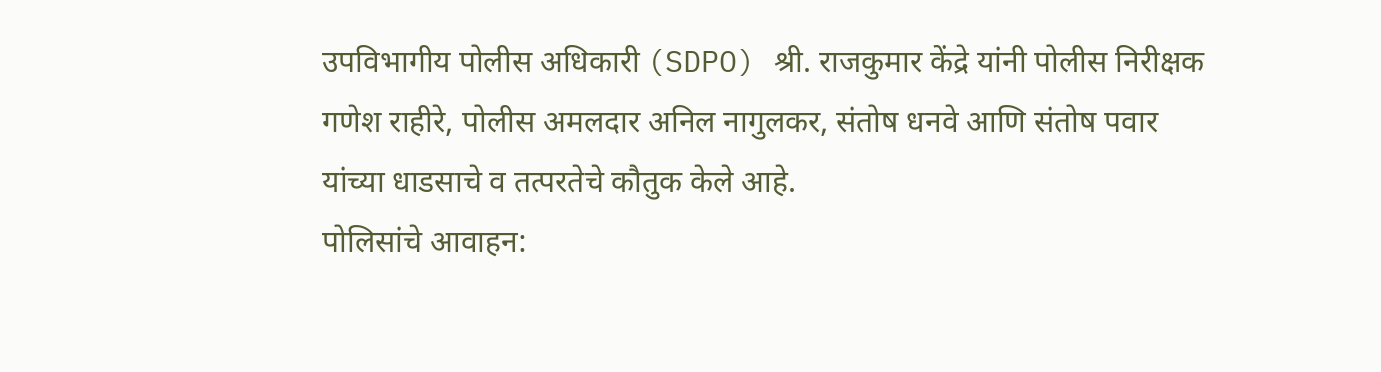उपविभागीय पोलीस अधिकारी (SDPO) श्री. राजकुमार केंद्रे यांनी पोलीस निरीक्षक गणेश राहीरे, पोलीस अमलदार अनिल नागुलकर, संतोष धनवे आणि संतोष पवार यांच्या धाडसाचे व तत्परतेचे कौतुक केले आहे.
पोलिसांचे आवाहन: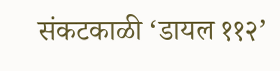संकटकाळी ‘डायल ११२’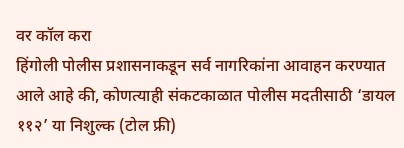वर कॉल करा
हिंगोली पोलीस प्रशासनाकडून सर्व नागरिकांना आवाहन करण्यात आले आहे की, कोणत्याही संकटकाळात पोलीस मदतीसाठी ‘डायल ११२’ या निशुल्क (टोल फ्री)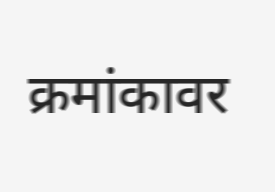क्रमांकावर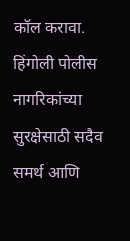कॉल करावा. हिंगोली पोलीस नागरिकांच्या सुरक्षेसाठी सदैव समर्थ आणि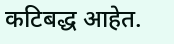कटिबद्ध आहेत.